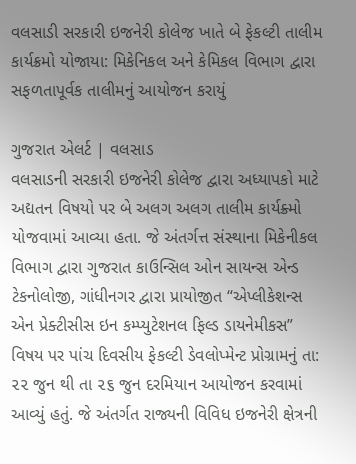વલસાડી સરકારી ઇજનેરી કોલેજ ખાતે બે ફેકલ્ટી તાલીમ કાર્યક્રમો યોજાયા: મિકેનિકલ અને કેમિકલ વિભાગ દ્વારા સફળતાપૂર્વક તાલીમનું આયોજન કરાયું

ગુજરાત એલર્ટ | વલસાડ
વલસાડની સરકારી ઇજનેરી કોલેજ દ્વારા અધ્યાપકો માટે અદ્યતન વિષયો પર બે અલગ અલગ તાલીમ કાર્યક્ર્મો યોજવામાં આવ્યા હતા. જે અંતર્ગત્ત સંસ્થાના મિકેનીકલ વિભાગ દ્વારા ગુજરાત કાઉન્સિલ ઓન સાયન્સ એન્ડ ટેકનોલોજી, ગાંધીનગર દ્વારા પ્રાયોજીત “એપ્લીકેશન્સ એન પ્રેક્ટીસીસ ઇન કમ્પ્યુટેશનલ ફિલ્ડ ડાયનેમીકસ” વિષય પર પાંચ દિવસીય ફેકલ્ટી ડેવલોપ્મેન્ટ પ્રોગ્રામનું તા: ૨૨ જુન થી તા ૨૬ જુન દરમિયાન આયોજન કરવામાં આવ્યું હતું. જે અંતર્ગત રાજ્યની વિવિધ ઇજનેરી ક્ષેત્રની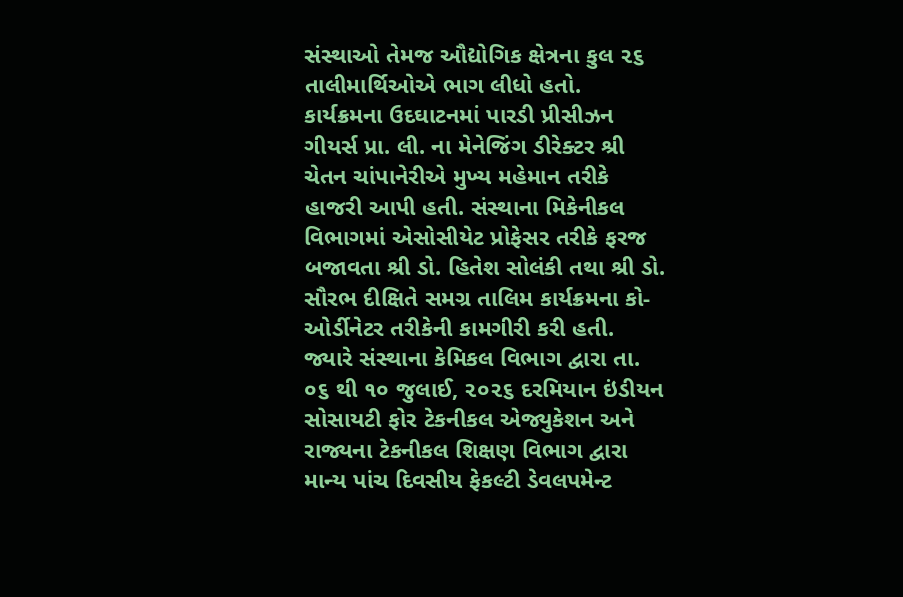સંસ્થાઓ તેમજ ઔદ્યોગિક ક્ષેત્રના કુલ ૨૬ તાલીમાર્થિઓએ ભાગ લીધો હતો.
કાર્યક્રમના ઉદઘાટનમાં પારડી પ્રીસીઝન ગીયર્સ પ્રા. લી. ના મેનેજિંગ ડીરેક્ટર શ્રી ચેતન ચાંપાનેરીએ મુખ્ય મહેમાન તરીકે હાજરી આપી હતી. સંસ્થાના મિકેનીકલ વિભાગમાં એસોસીયેટ પ્રોફેસર તરીકે ફરજ બજાવતા શ્રી ડો. હિતેશ સોલંકી તથા શ્રી ડો. સૌરભ દીક્ષિતે સમગ્ર તાલિમ કાર્યક્રમના કો-ઓર્ડીનેટર તરીકેની કામગીરી કરી હતી. જ્યારે સંસ્થાના કેમિકલ વિભાગ દ્વારા તા. ૦૬ થી ૧૦ જુલાઈ, ૨૦૨૬ દરમિયાન ઇંડીયન સોસાયટી ફોર ટેકનીકલ એજ્યુકેશન અને રાજ્યના ટેકનીકલ શિક્ષણ વિભાગ દ્વારા માન્ય પાંચ દિવસીય ફેકલ્ટી ડેવલપમેન્ટ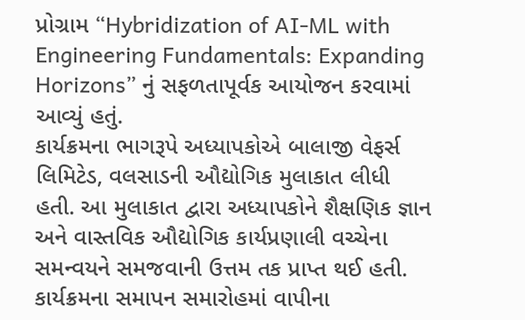પ્રોગ્રામ “Hybridization of AI-ML with Engineering Fundamentals: Expanding Horizons” નું સફળતાપૂર્વક આયોજન કરવામાં આવ્યું હતું.
કાર્યક્રમના ભાગરૂપે અધ્યાપકોએ બાલાજી વેફર્સ લિમિટેડ, વલસાડની ઔદ્યોગિક મુલાકાત લીધી હતી. આ મુલાકાત દ્વારા અધ્યાપકોને શૈક્ષણિક જ્ઞાન અને વાસ્તવિક ઔદ્યોગિક કાર્યપ્રણાલી વચ્ચેના સમન્વયને સમજવાની ઉત્તમ તક પ્રાપ્ત થઈ હતી. કાર્યક્રમના સમાપન સમારોહમાં વાપીના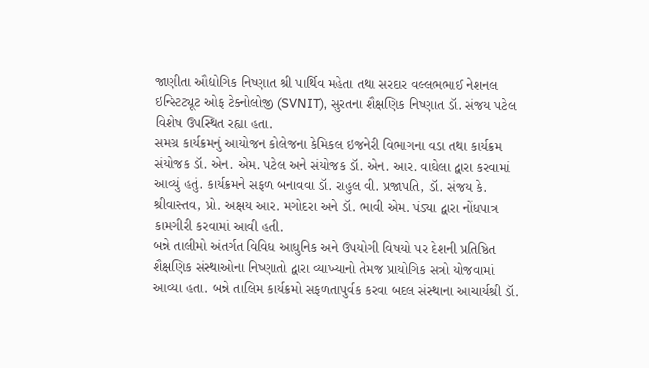જાણીતા ઔદ્યોગિક નિષ્ણાત શ્રી પાર્થિવ મહેતા તથા સરદાર વલ્લભભાઈ નેશનલ ઇન્સ્ટિટ્યૂટ ઓફ ટેક્નોલોજી (SVNIT), સુરતના શૈક્ષણિક નિષ્ણાત ડૉ. સંજય પટેલ વિશેષ ઉપસ્થિત રહ્યા હતા.
સમગ્ર કાર્યક્રમનું આયોજન કોલેજના કેમિકલ ઇજનેરી વિભાગના વડા તથા કાર્યક્રમ સંયોજક ડૉ. એન. એમ. પટેલ અને સંયોજક ડૉ. એન. આર. વાઘેલા દ્વારા કરવામાં આવ્યું હતું. કાર્યક્રમને સફળ બનાવવા ડૉ. રાહુલ વી. પ્રજાપતિ, ડૉ. સંજય કે. શ્રીવાસ્તવ, પ્રો. અક્ષય આર. મગોદરા અને ડૉ. ભાવી એમ. પંડ્યા દ્વારા નોંધપાત્ર કામગીરી કરવામાં આવી હતી.
બન્ને તાલીમો અંતર્ગત વિવિધ આધુનિક અને ઉપયોગી વિષયો પર દેશની પ્રતિષ્ઠિત શૈક્ષણિક સંસ્થાઓના નિષ્ણાતો દ્વારા વ્યાખ્યાનો તેમજ પ્રાયોગિક સત્રો યોજવામાં આવ્યા હતા. બન્ને તાલિમ કાર્યક્રમો સફળતાપુર્વક કરવા બદલ સંસ્થાના આચાર્યશ્રી ડૉ.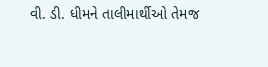વી. ડી. ધીમને તાલીમાર્થીઓ તેમજ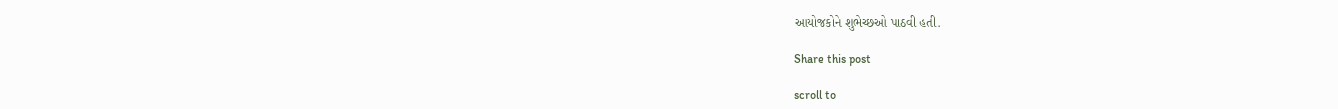આયોજકોને શુભેચ્છઓ પાઠવી હતી.

Share this post

scroll to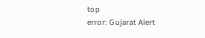top
error: Gujarat Alert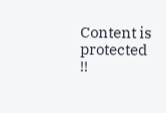Content is protected !!